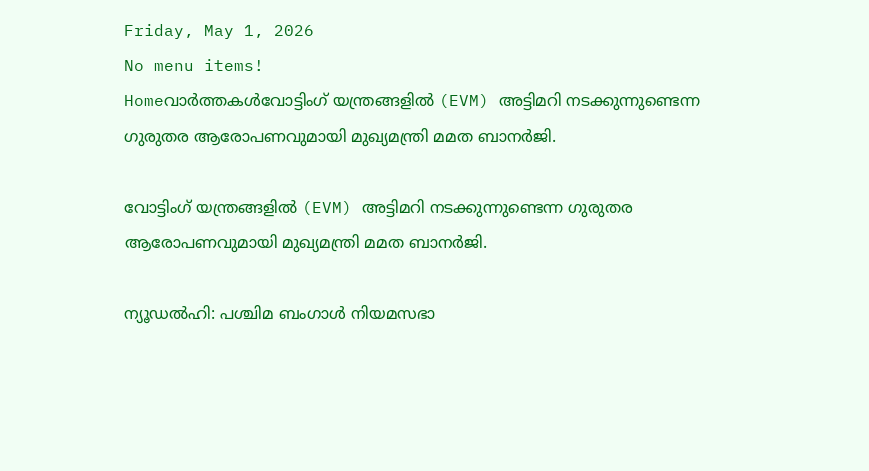Friday, May 1, 2026
No menu items!
Homeവാർത്തകൾവോട്ടിംഗ് യന്ത്രങ്ങളിൽ (EVM) അട്ടിമറി നടക്കുന്നുണ്ടെന്ന ഗുരുതര ആരോപണവുമായി മുഖ്യമന്ത്രി മമത ബാനർജി.

വോട്ടിംഗ് യന്ത്രങ്ങളിൽ (EVM) അട്ടിമറി നടക്കുന്നുണ്ടെന്ന ഗുരുതര ആരോപണവുമായി മുഖ്യമന്ത്രി മമത ബാനർജി.

ന്യൂഡൽഹി: പശ്ചിമ ബംഗാൾ നിയമസഭാ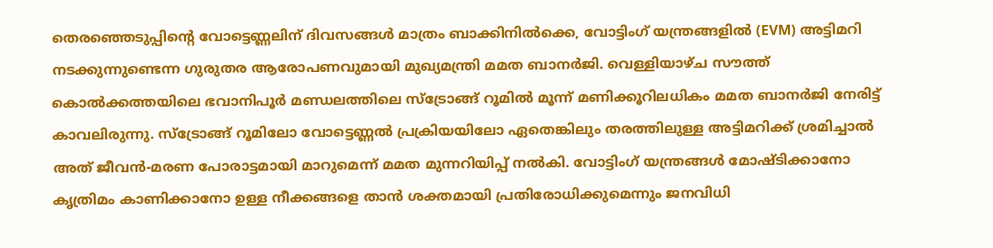തെരഞ്ഞെടുപ്പിന്റെ വോട്ടെണ്ണലിന് ദിവസങ്ങൾ മാത്രം ബാക്കിനിൽക്കെ, വോട്ടിംഗ് യന്ത്രങ്ങളിൽ (EVM) അട്ടിമറി നടക്കുന്നുണ്ടെന്ന ഗുരുതര ആരോപണവുമായി മുഖ്യമന്ത്രി മമത ബാനർജി. വെള്ളിയാഴ്ച സൗത്ത് കൊൽക്കത്തയിലെ ഭവാനിപൂർ മണ്ഡലത്തിലെ സ്ട്രോങ്ങ് റൂമിൽ മൂന്ന് മണിക്കൂറിലധികം മമത ബാനർജി നേരിട്ട് കാവലിരുന്നു. സ്ട്രോങ്ങ് റൂമിലോ വോട്ടെണ്ണൽ പ്രക്രിയയിലോ ഏതെങ്കിലും തരത്തിലുള്ള അട്ടിമറിക്ക് ശ്രമിച്ചാൽ അത് ജീവൻ-മരണ പോരാട്ടമായി മാറുമെന്ന് മമത മുന്നറിയിപ്പ് നൽകി. വോട്ടിംഗ് യന്ത്രങ്ങൾ മോഷ്ടിക്കാനോ കൃത്രിമം കാണിക്കാനോ ഉള്ള നീക്കങ്ങളെ താൻ ശക്തമായി പ്രതിരോധിക്കുമെന്നും ജനവിധി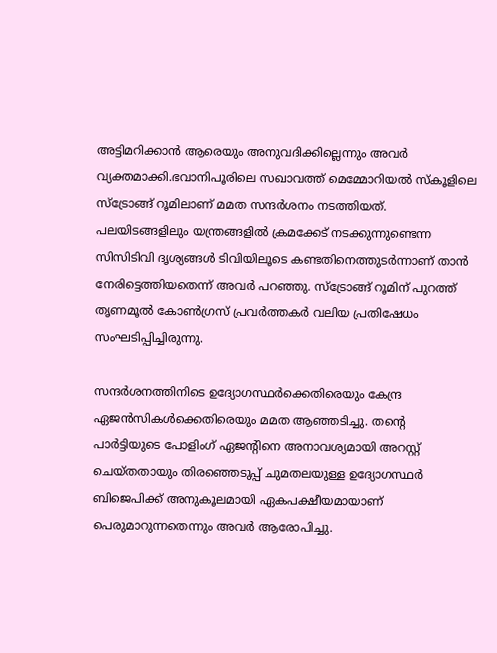അട്ടിമറിക്കാൻ ആരെയും അനുവദിക്കില്ലെന്നും അവർ വ്യക്തമാക്കി.ഭവാനിപൂരിലെ സഖാവത്ത് മെമ്മോറിയൽ സ്കൂളിലെ സ്ട്രോങ്ങ് റൂമിലാണ് മമത സന്ദർശനം നടത്തിയത്. പലയിടങ്ങളിലും യന്ത്രങ്ങളിൽ ക്രമക്കേട് നടക്കുന്നുണ്ടെന്ന സിസിടിവി ദൃശ്യങ്ങൾ ടിവിയിലൂടെ കണ്ടതിനെത്തുടർന്നാണ് താൻ നേരിട്ടെത്തിയതെന്ന് അവർ പറഞ്ഞു. സ്ട്രോങ്ങ് റൂമിന് പുറത്ത് തൃണമൂൽ കോൺഗ്രസ് പ്രവർത്തകർ വലിയ പ്രതിഷേധം സംഘടിപ്പിച്ചിരുന്നു.

സന്ദർശനത്തിനിടെ ഉദ്യോഗസ്ഥർക്കെതിരെയും കേന്ദ്ര ഏജൻസികൾക്കെതിരെയും മമത ആഞ്ഞടിച്ചു. തന്റെ പാർട്ടിയുടെ പോളിംഗ് ഏജന്റിനെ അനാവശ്യമായി അറസ്റ്റ് ചെയ്തതായും തിരഞ്ഞെടുപ്പ് ചുമതലയുള്ള ഉദ്യോഗസ്ഥർ ബിജെപിക്ക് അനുകൂലമായി ഏകപക്ഷീയമായാണ് പെരുമാറുന്നതെന്നും അവർ ആരോപിച്ചു.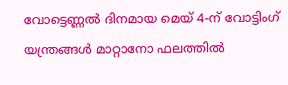വോട്ടെണ്ണൽ ദിനമായ മെയ് 4-ന് വോട്ടിംഗ് യന്ത്രങ്ങൾ മാറ്റാനോ ഫലത്തിൽ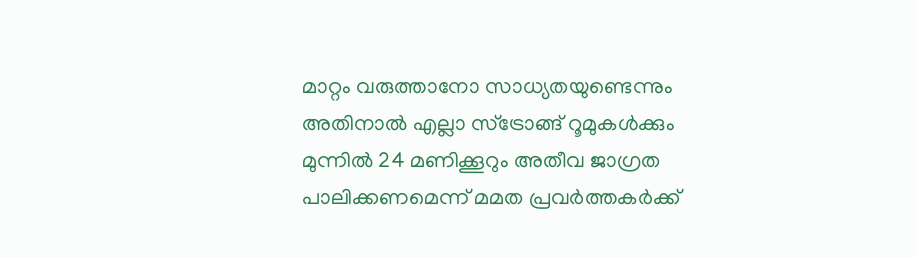മാറ്റം വരുത്താനോ സാധ്യതയുണ്ടെന്നും അതിനാൽ എല്ലാ സ്ട്രോങ്ങ് റൂമുകൾക്കും മുന്നിൽ 24 മണിക്കൂറും അതീവ ജാഗ്രത പാലിക്കണമെന്ന് മമത പ്രവർത്തകർക്ക്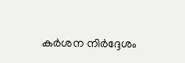കർശന നിർദ്ദേശം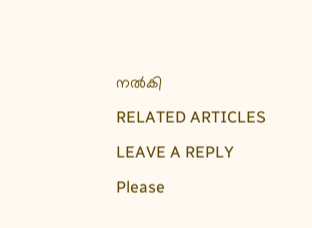നൽകി

RELATED ARTICLES

LEAVE A REPLY

Please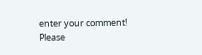enter your comment!
Please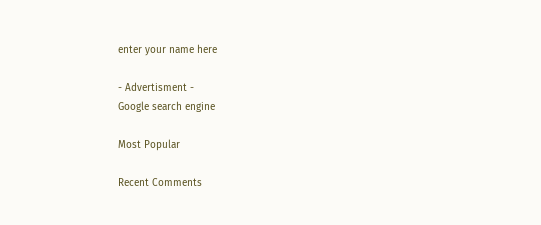enter your name here

- Advertisment -
Google search engine

Most Popular

Recent Comments